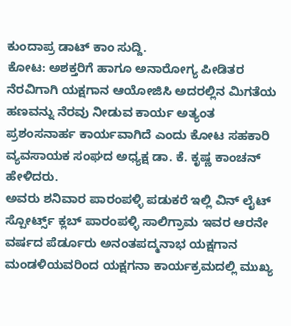ಕುಂದಾಪ್ರ ಡಾಟ್ ಕಾಂ ಸುದ್ದಿ.
ಕೋಟ: ಅಶಕ್ತರಿಗೆ ಹಾಗೂ ಅನಾರೋಗ್ಯ ಪೀಡಿತರ ನೆರವಿಗಾಗಿ ಯಕ್ಷಗಾನ ಆಯೋಜಿಸಿ ಅದರಲ್ಲಿನ ಮಿಗತೆಯ ಹಣವನ್ನು ನೆರವು ನೀಡುವ ಕಾರ್ಯ ಅತ್ಯಂತ ಪ್ರಶಂಸನಾರ್ಹ ಕಾರ್ಯವಾಗಿದೆ ಎಂದು ಕೋಟ ಸಹಕಾರಿ ವ್ಯವಸಾಯಕ ಸಂಘದ ಅಧ್ಯಕ್ಷ ಡಾ. ಕೆ. ಕೃಷ್ಣ ಕಾಂಚನ್ ಹೇಳಿದರು.
ಅವರು ಶನಿವಾರ ಪಾರಂಪಳ್ಳಿ ಪಡುಕರೆ ಇಲ್ಲಿ ವಿನ್ ಲೈಟ್ ಸ್ಪೋರ್ಟ್ಸ್ ಕ್ಲಬ್ ಪಾರಂಪಳ್ಳಿ ಸಾಲಿಗ್ರಾಮ ಇವರ ಆರನೇ ವರ್ಷದ ಪೆರ್ಡೂರು ಅನಂತಪದ್ಮನಾಭ ಯಕ್ಷಗಾನ ಮಂಡಳಿಯವರಿಂದ ಯಕ್ಷಗನಾ ಕಾರ್ಯಕ್ರಮದಲ್ಲಿ ಮುಖ್ಯ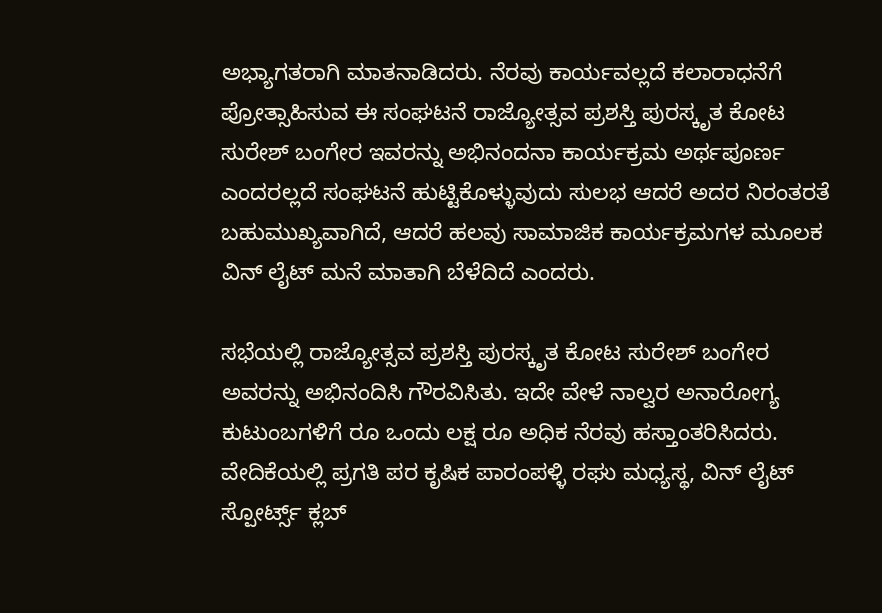ಅಭ್ಯಾಗತರಾಗಿ ಮಾತನಾಡಿದರು. ನೆರವು ಕಾರ್ಯವಲ್ಲದೆ ಕಲಾರಾಧನೆಗೆ ಪ್ರೋತ್ಸಾಹಿಸುವ ಈ ಸಂಘಟನೆ ರಾಜ್ಯೋತ್ಸವ ಪ್ರಶಸ್ತಿ ಪುರಸ್ಕೃತ ಕೋಟ ಸುರೇಶ್ ಬಂಗೇರ ಇವರನ್ನು ಅಭಿನಂದನಾ ಕಾರ್ಯಕ್ರಮ ಅರ್ಥಪೂರ್ಣ ಎಂದರಲ್ಲದೆ ಸಂಘಟನೆ ಹುಟ್ಟಿಕೊಳ್ಳುವುದು ಸುಲಭ ಆದರೆ ಅದರ ನಿರಂತರತೆ ಬಹುಮುಖ್ಯವಾಗಿದೆ, ಆದರೆ ಹಲವು ಸಾಮಾಜಿಕ ಕಾರ್ಯಕ್ರಮಗಳ ಮೂಲಕ ವಿನ್ ಲೈಟ್ ಮನೆ ಮಾತಾಗಿ ಬೆಳೆದಿದೆ ಎಂದರು.

ಸಭೆಯಲ್ಲಿ ರಾಜ್ಯೋತ್ಸವ ಪ್ರಶಸ್ತಿ ಪುರಸ್ಕೃತ ಕೋಟ ಸುರೇಶ್ ಬಂಗೇರ ಅವರನ್ನು ಅಭಿನಂದಿಸಿ ಗೌರವಿಸಿತು. ಇದೇ ವೇಳೆ ನಾಲ್ವರ ಅನಾರೋಗ್ಯ ಕುಟುಂಬಗಳಿಗೆ ರೂ ಒಂದು ಲಕ್ಷ ರೂ ಅಧಿಕ ನೆರವು ಹಸ್ತಾಂತರಿಸಿದರು.
ವೇದಿಕೆಯಲ್ಲಿ ಪ್ರಗತಿ ಪರ ಕೃಷಿಕ ಪಾರಂಪಳ್ಳಿ ರಘು ಮಧ್ಯಸ್ಥ, ವಿನ್ ಲೈಟ್ ಸ್ಪೋರ್ಟ್ಸ್ ಕ್ಲಬ್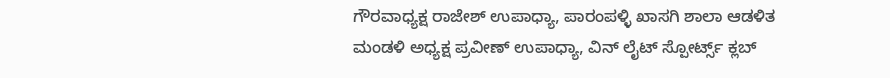ಗೌರವಾಧ್ಯಕ್ಷ ರಾಜೇಶ್ ಉಪಾಧ್ಯಾ, ಪಾರಂಪಳ್ಳಿ ಖಾಸಗಿ ಶಾಲಾ ಆಡಳಿತ ಮಂಡಳಿ ಅಧ್ಯಕ್ಷ ಪ್ರವೀಣ್ ಉಪಾಧ್ಯಾ, ವಿನ್ ಲೈಟ್ ಸ್ಪೋರ್ಟ್ಸ್ ಕ್ಲಬ್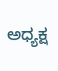ಅಧ್ಯಕ್ಷ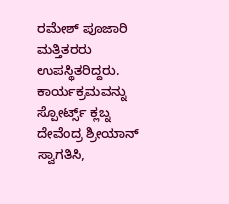ರಮೇಶ್ ಪೂಜಾರಿ ಮತ್ತಿತರರು ಉಪಸ್ಥಿತರಿದ್ದರು.
ಕಾರ್ಯಕ್ರಮವನ್ನು ಸ್ಪೋರ್ಟ್ಸ್ ಕ್ಲಬ್ನ ದೇವೆಂದ್ರ ಶ್ರೀಯಾನ್ ಸ್ವಾಗತಿಸಿ,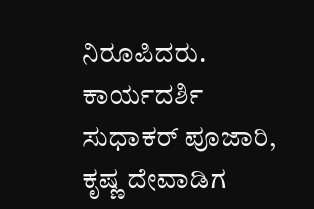ನಿರೂಪಿದರು. ಕಾರ್ಯದರ್ಶಿ ಸುಧಾಕರ್ ಪೂಜಾರಿ, ಕೃಷ್ಣ ದೇವಾಡಿಗ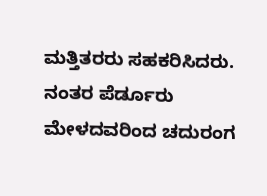ಮತ್ತಿತರರು ಸಹಕರಿಸಿದರು. ನಂತರ ಪೆರ್ಡೂರು ಮೇಳದವರಿಂದ ಚದುರಂಗ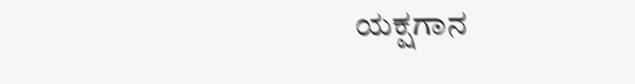ಯಕ್ಷಗಾನ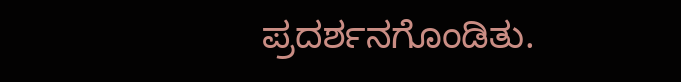ಪ್ರದರ್ಶನಗೊಂಡಿತು.